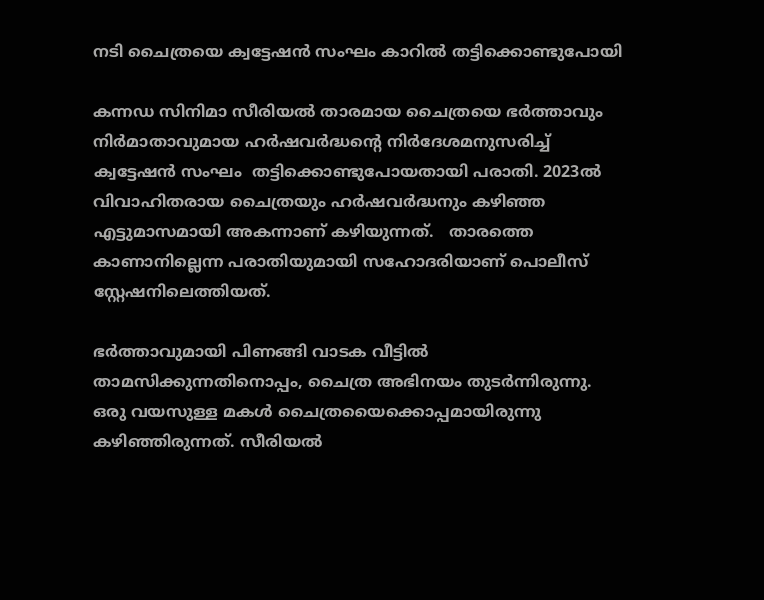നടി ചൈത്രയെ ക്വട്ടേഷൻ സംഘം കാറില്‍ തട്ടിക്കൊണ്ടുപോയി

കന്നഡ സിനിമാ സീരിയൽ താരമായ ചൈത്രയെ ഭർത്താവും നിർമാതാവുമായ ഹർഷവർദ്ധന്റെ നിർദേശമനുസരിച്ച് ക്വട്ടേഷൻ സംഘം  തട്ടിക്കൊണ്ടുപോയതായി പരാതി. 2023ല്‍ വിവാഹിതരായ ചൈത്രയും ഹർഷവർദ്ധനും കഴിഞ്ഞ എട്ടുമാസമായി അകന്നാണ് കഴിയുന്നത്.   താരത്തെ കാണാനില്ലെന്ന പരാതിയുമായി സഹോദരിയാണ് പൊലീസ് സ്റ്റേഷനിലെത്തിയത്.

ഭര്‍ത്താവുമായി പിണങ്ങി വാടക വീട്ടില്‍ താമസിക്കുന്നതിനൊപ്പം, ചൈത്ര അഭിനയം തുടര്‍ന്നിരുന്നു. ഒരു വയസുള്ള മകള്‍ ചൈത്രയൈക്കൊപ്പമായിരുന്നു കഴിഞ്ഞിരുന്നത്. സീരിയല്‍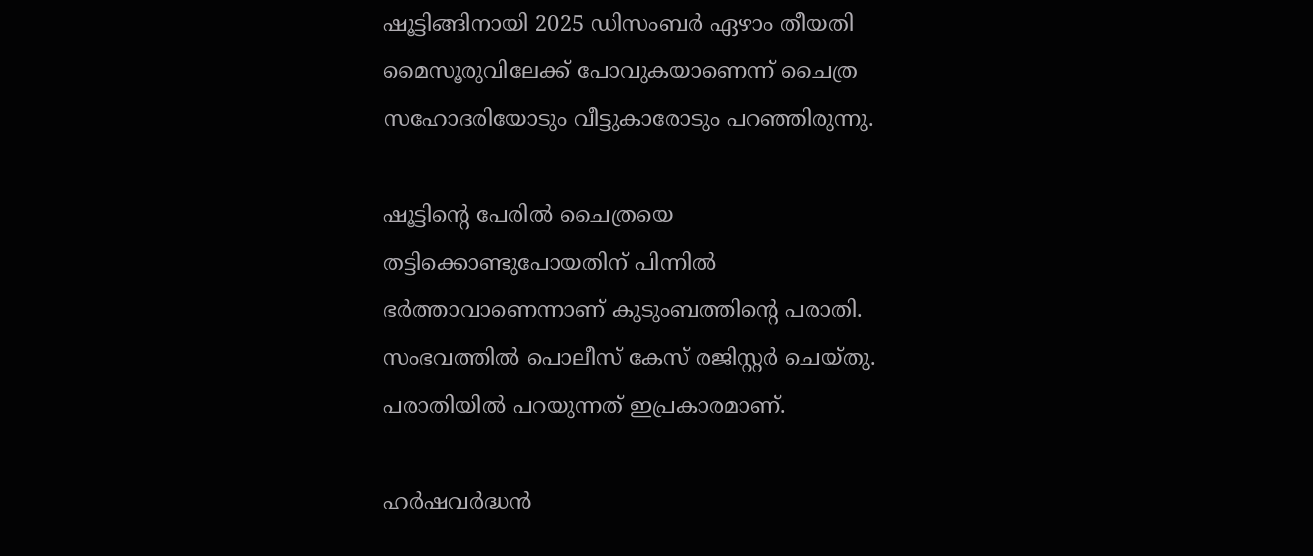ഷൂട്ടിങ്ങിനായി 2025 ഡിസംബര്‍ ഏഴാം തീയതി മൈസൂരുവിലേക്ക് പോവുകയാണെന്ന് ചൈത്ര സഹോദരിയോടും വീട്ടുകാരോടും പറഞ്ഞിരുന്നു.

ഷൂട്ടിന്‍റെ പേരിൽ ചൈത്രയെ തട്ടിക്കൊണ്ടുപോയതിന് പിന്നിൽ ഭര്‍ത്താവാണെന്നാണ് കുടുംബത്തിന്‍റെ പരാതി. സംഭവത്തിൽ പൊലീസ് കേസ് രജിസ്റ്റര്‍ ചെയ്തു. പരാതിയില്‍ പറയുന്നത് ഇപ്രകാരമാണ്.

ഹർഷവർദ്ധൻ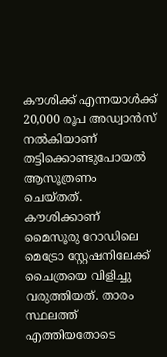കൗശിക്ക് എന്നയാള്‍ക്ക് 20,000 രൂപ അഡ്വാൻസ് നല്‍കിയാണ് തട്ടിക്കൊണ്ടുപോയല്‍ ആസൂത്രണം ചെയ്തത്. കൗശിക്കാണ്  മൈസൂരു റോഡിലെ മെട്രോ സ്റ്റേഷനിലേക്ക് ചൈത്രയെ വിളിച്ചു വരുത്തിയത്. താരം സ്ഥലത്ത് എത്തിയതോടെ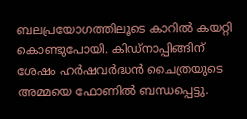ബലപ്രയോഗത്തിലൂടെ കാറിൽ കയറ്റി കൊണ്ടുപോയി. കിഡ്നാപ്പിങ്ങിന് ശേഷം ഹർഷവർദ്ധൻ ചൈത്രയുടെ അമ്മയെ ഫോണിൽ ബന്ധപ്പെട്ടു.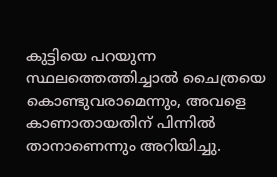കുട്ടിയെ പറയുന്ന സ്ഥലത്തെത്തിച്ചാൽ ചൈത്രയെ കൊണ്ടുവരാമെന്നും, അവളെ കാണാതായതിന് പിന്നില്‍ താനാണെന്നും അറിയിച്ചു.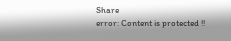Share
error: Content is protected !!